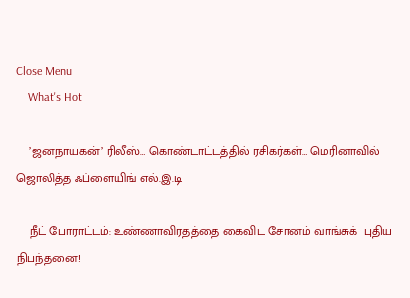Close Menu
    What's Hot

    ’ஜனநாயகன்’ ரிலீஸ்… கொண்டாட்டத்தில் ரசிகர்கள்… மெரினாவில் ஜொலித்த ஃப்ளையிங் எல்.இ.டி

    நீட் போராட்டம்: உண்ணாவிரதத்தை கைவிட சோனம் வாங்சுக்  புதிய நிபந்தனை!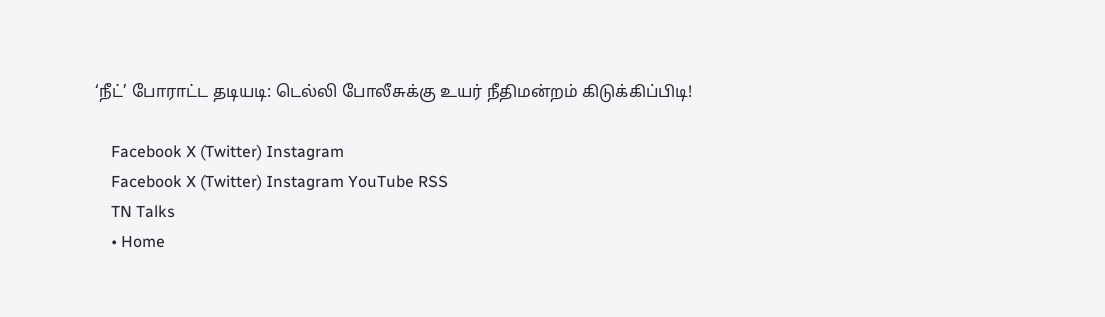‘நீட்’ போராட்ட தடியடி: டெல்லி போலீசுக்கு உயர் நீதிமன்றம் கிடுக்கிப்பிடி!

    Facebook X (Twitter) Instagram
    Facebook X (Twitter) Instagram YouTube RSS
    TN Talks
    • Home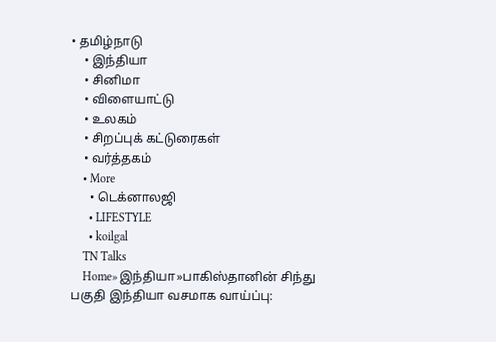• தமிழ்நாடு
    • இந்தியா
    • சினிமா
    • விளையாட்டு
    • உலகம்
    • சிறப்புக் கட்டுரைகள்
    • வர்த்தகம்
    • More
      • டெக்னாலஜி
      • LIFESTYLE
      • koilgal
    TN Talks
    Home»இந்தியா»பாகிஸ்தானின் சிந்து பகுதி இந்தியா வசமாக வாய்ப்பு: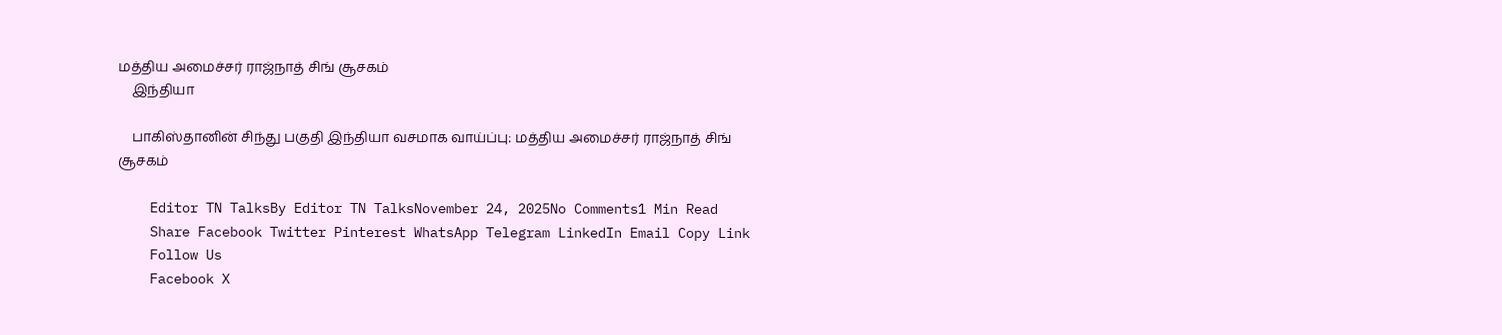மத்திய அமைச்சர் ராஜ்நாத் சிங் சூசகம்
    இந்தியா

    பாகிஸ்தானின் சிந்து பகுதி இந்தியா வசமாக வாய்ப்பு: மத்திய அமைச்சர் ராஜ்நாத் சிங் சூசகம்

    Editor TN TalksBy Editor TN TalksNovember 24, 2025No Comments1 Min Read
    Share Facebook Twitter Pinterest WhatsApp Telegram LinkedIn Email Copy Link
    Follow Us
    Facebook X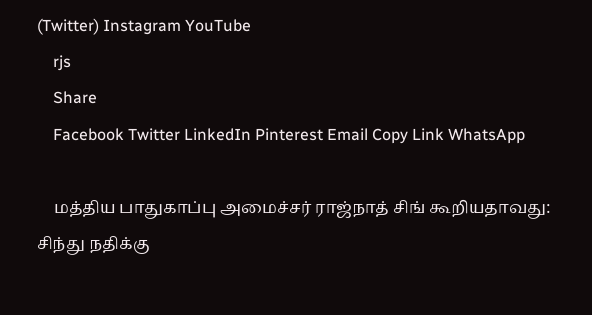(Twitter) Instagram YouTube
    rjs
    Share
    Facebook Twitter LinkedIn Pinterest Email Copy Link WhatsApp

    மத்திய பாதுகாப்பு அமைச்சர் ராஜ்நாத் சிங் கூறியதாவது: சிந்து நதிக்கு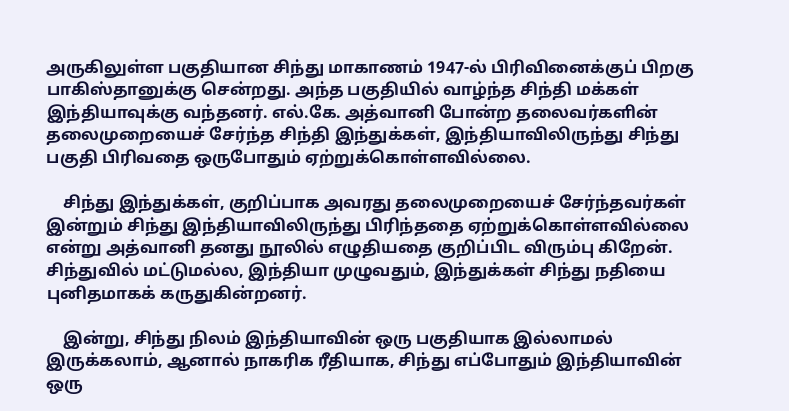அருகிலுள்ள பகுதியான சிந்து மாகாணம் 1947-ல் பிரிவினைக்குப் பிறகு பாகிஸ்தானுக்கு சென்றது. அந்த பகுதியில் வாழ்ந்த சிந்தி மக்கள் இந்தியாவுக்கு வந்தனர். எல்.கே. அத்வானி போன்ற தலைவர்களின் தலைமுறையைச் சேர்ந்த சிந்தி இந்துக்கள், இந்தியாவிலிருந்து சிந்து பகுதி பிரிவதை ஒருபோதும் ஏற்றுக்கொள்ளவில்லை.

    சிந்து இந்துக்கள், குறிப்பாக அவரது தலைமுறையைச் சேர்ந்தவர்கள் இன்றும் சிந்து இந்தியாவிலிருந்து பிரிந்ததை ஏற்றுக்கொள்ளவில்லை என்று அத்வானி தனது நூலில் எழுதியதை குறிப்பிட விரும்பு கிறேன். சிந்துவில் மட்டுமல்ல, இந்தியா முழுவதும், இந்துக்கள் சிந்து நதியை புனிதமாகக் கருதுகின்றனர்.

    இன்று, சிந்து நிலம் இந்தியாவின் ஒரு பகுதியாக இல்லாமல் இருக்கலாம், ஆனால் நாகரிக ரீதியாக, சிந்து எப்போதும் இந்தியாவின் ஒரு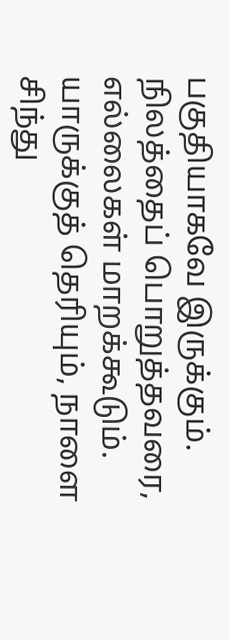பகுதியாகவே இருக்கும். நிலத்தைப் பொறுத்தவரை, எல்லைகள் மாறக்கூடும். யாருக்குத் தெரியும், நாளை சிந்து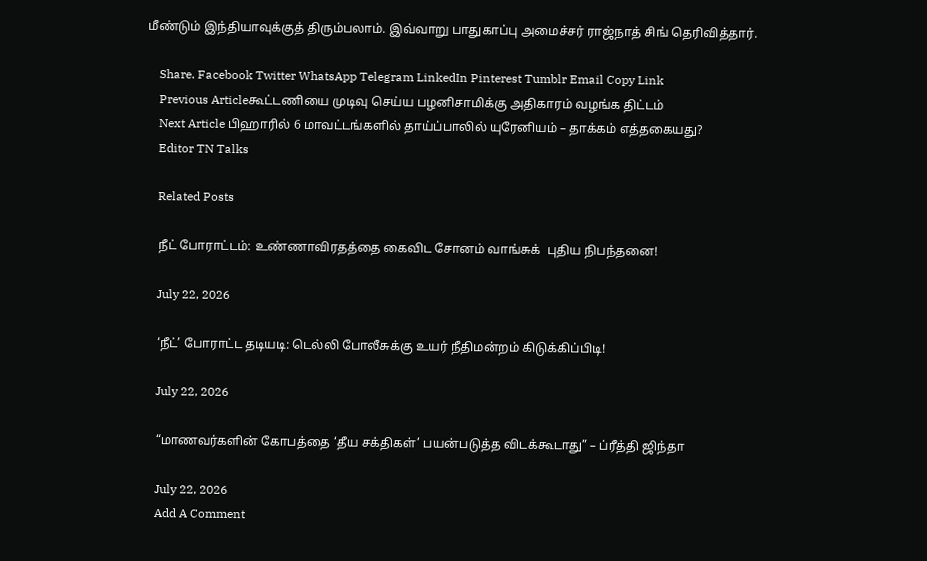மீண்டும் இந்தியாவுக்குத் திரும்பலாம். இவ்வாறு பாதுகாப்பு அமைச்சர் ராஜ்நாத் சிங் தெரிவித்தார்.

    Share. Facebook Twitter WhatsApp Telegram LinkedIn Pinterest Tumblr Email Copy Link
    Previous Articleகூட்டணியை முடிவு செய்ய பழனிசாமிக்கு அதிகாரம் வழங்க திட்டம்
    Next Article பிஹாரில் 6 மாவட்டங்களில் தாய்ப்பாலில் யுரேனியம் – தாக்கம் எத்தகையது?
    Editor TN Talks

    Related Posts

    நீட் போராட்டம்: உண்ணாவிரதத்தை கைவிட சோனம் வாங்சுக்  புதிய நிபந்தனை!

    July 22, 2026

    ‘நீட்’ போராட்ட தடியடி: டெல்லி போலீசுக்கு உயர் நீதிமன்றம் கிடுக்கிப்பிடி!

    July 22, 2026

    “மாணவர்களின் கோபத்தை ‘தீய சக்திகள்’ பயன்படுத்த விடக்கூடாது” – ப்ரீத்தி ஜிந்தா

    July 22, 2026
    Add A Comment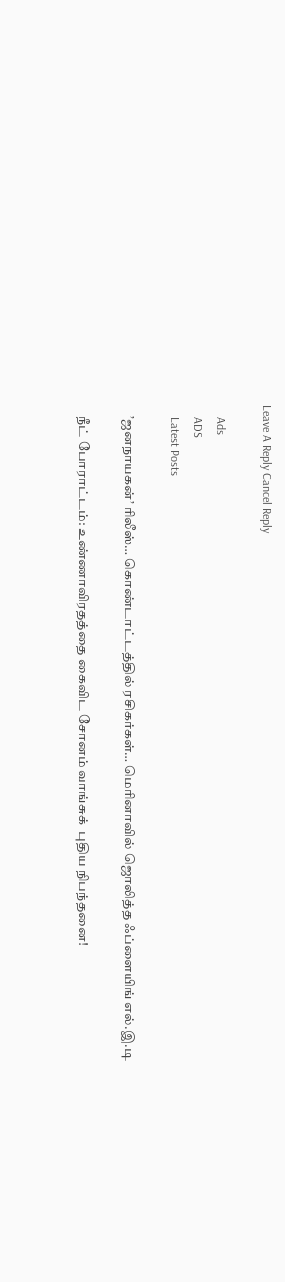Leave A Reply Cancel Reply

    Ads
    ADS
    Latest Posts

    ’ஜனநாயகன்’ ரிலீஸ்… கொண்டாட்டத்தில் ரசிகர்கள்… மெரினாவில் ஜொலித்த ஃப்ளையிங் எல்.இ.டி

    நீட் போராட்டம்: உண்ணாவிரதத்தை கைவிட சோனம் வாங்சுக்  புதிய நிபந்தனை!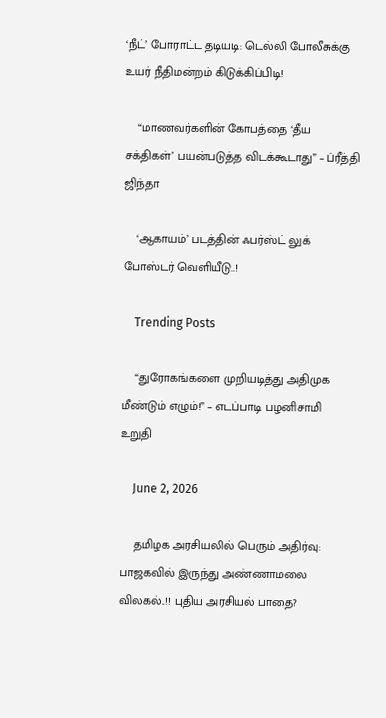‘நீட்’ போராட்ட தடியடி: டெல்லி போலீசுக்கு உயர் நீதிமன்றம் கிடுக்கிப்பிடி!

    “மாணவர்களின் கோபத்தை ‘தீய சக்திகள்’ பயன்படுத்த விடக்கூடாது” – ப்ரீத்தி ஜிந்தா

    ‘ஆகாயம்’ படத்தின் ஃபர்ஸ்ட் லுக் போஸ்டர் வெளியீடு..!

    Trending Posts

    “துரோகங்களை முறியடித்து அதிமுக மீண்டும் எழும்!” – எடப்பாடி பழனிசாமி  உறுதி

    June 2, 2026

    தமிழக அரசியலில் பெரும் அதிர்வு: பாஜகவில் இருந்து அண்ணாமலை விலகல்..!! புதிய அரசியல் பாதை?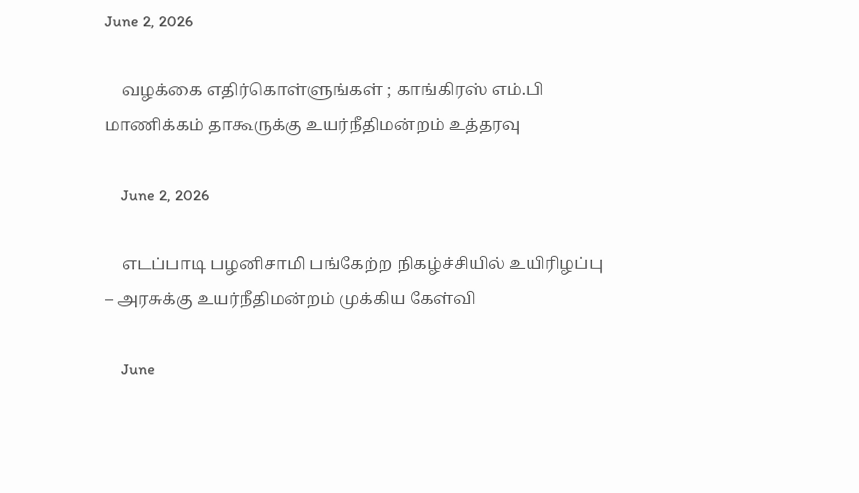June 2, 2026

    வழக்கை எதிர்கொள்ளுங்கள் ; காங்கிரஸ் எம்.பி மாணிக்கம் தாகூருக்கு உயர்நீதிமன்றம் உத்தரவு

    June 2, 2026

    எடப்பாடி பழனிசாமி பங்கேற்ற நிகழ்ச்சியில் உயிரிழப்பு – அரசுக்கு உயர்நீதிமன்றம் முக்கிய கேள்வி

    June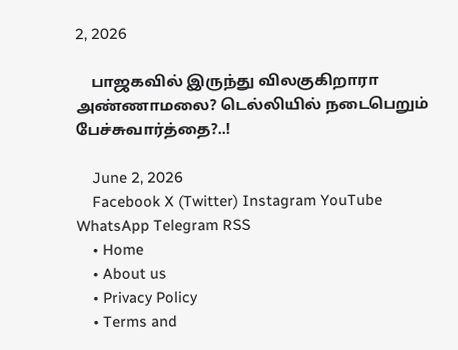2, 2026

    பாஜகவில் இருந்து விலகுகிறாரா அண்ணாமலை? டெல்லியில் நடைபெறும் பேச்சுவார்த்தை?..!

    June 2, 2026
    Facebook X (Twitter) Instagram YouTube WhatsApp Telegram RSS
    • Home
    • About us
    • Privacy Policy
    • Terms and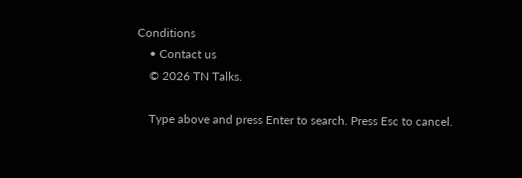Conditions
    • Contact us
    © 2026 TN Talks.

    Type above and press Enter to search. Press Esc to cancel.